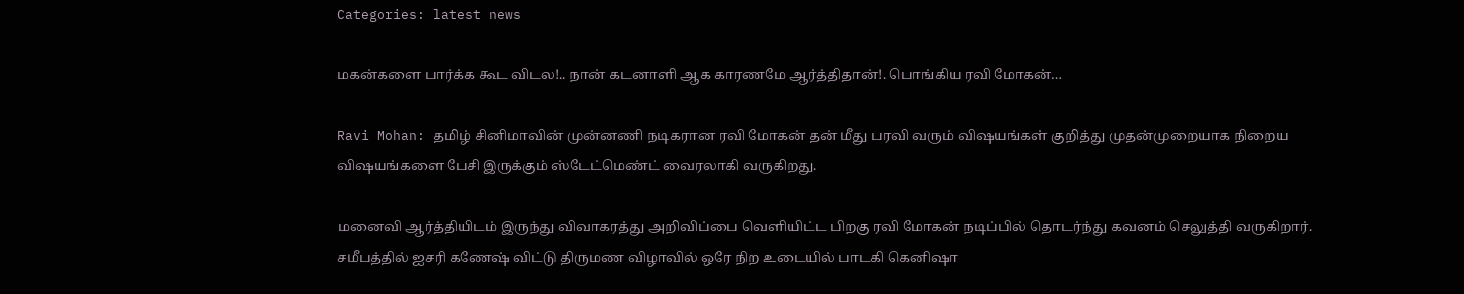Categories: latest news

மகன்களை பார்க்க கூட விடல!.. நான் கடனாளி ஆக காரணமே ஆர்த்திதான்!. பொங்கிய ரவி மோகன்…

Ravi Mohan: தமிழ் சினிமாவின் முன்னணி நடிகரான ரவி மோகன் தன் மீது பரவி வரும் விஷயங்கள் குறித்து முதன்முறையாக நிறைய விஷயங்களை பேசி இருக்கும் ஸ்டேட்மெண்ட் வைரலாகி வருகிறது.

மனைவி ஆர்த்தியிடம் இருந்து விவாகரத்து அறிவிப்பை வெளியிட்ட பிறகு ரவி மோகன் நடிப்பில் தொடர்ந்து கவனம் செலுத்தி வருகிறார். சமீபத்தில் ஐசரி கணேஷ் விட்டு திருமண விழாவில் ஒரே நிற உடையில் பாடகி கெனிஷா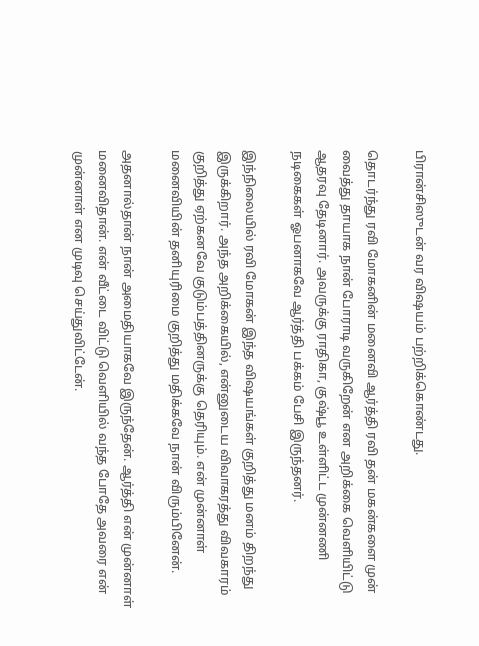பிரான்சிஸுடன் வர விஷயம் பற்றிக்கொண்டது.

தொடர்ந்து ரவி மோகனின் மனைவி ஆர்த்தி ரவி தன் மகன்களை முன் வைத்து தாயாக நான் போராடி வருகிறேன் என அறிக்கை வெளியிட்டு ஆதரவு தேடினார். அவருக்கு ராதிகா, குஷ்பூ உள்ளிட்ட முன்னணி நடிகைகள் ஓபனாகவே ஆர்த்தி பக்கம் பேசி இருந்தனர்.

இந்நிலையில் ரவி மோகன் இந்த விஷயங்கள் குறித்து மனம் திறந்து இருக்கிறார். அந்த அறிக்கையில், என்னுடைய விவாகரத்து விவகாரம் குறித்து ஏற்கனவே குடும்பத்தினருக்கு தெரியும். என் முன்னாள் மனைவியின் தனியுரிமை குறித்து மதிக்கவே நான் விரும்பினேன்.

அதனால்தான் நான் அமைதியாகவே இருந்தேன். ஆர்த்தி என் முன்னாள் மனைவிதான். என் வீட்டை விட்டு வெளியில் வந்த போதே அவரை என் முன்னாள் என முடிவு செய்துவிட்டேன்.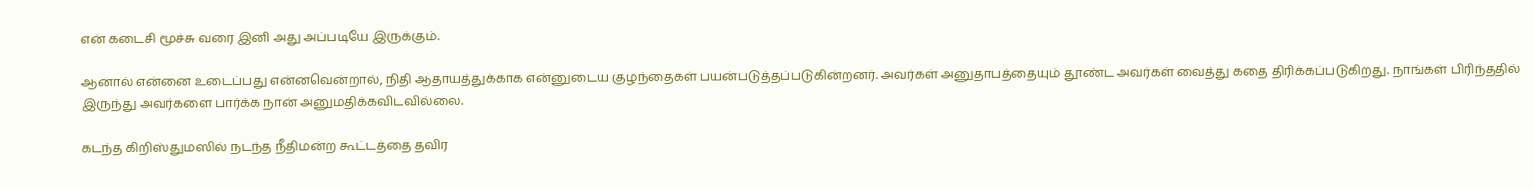என் கடைசி மூச்சு வரை இனி அது அப்படியே இருக்கும்.

ஆனால் என்னை உடைப்பது என்னவென்றால், நிதி ஆதாயத்துக்காக என்னுடைய குழந்தைகள் பயன்படுத்தப்படுகின்றனர். அவர்கள் அனுதாபத்தையும் தூண்ட அவர்கள் வைத்து கதை திரிக்கப்படுகிறது. நாங்கள் பிரிந்ததில் இருந்து அவர்களை பார்க்க நான் அனுமதிக்கவிடவில்லை.

கடந்த கிறிஸ்துமஸில் நடந்த நீதிமன்ற கூட்டத்தை தவிர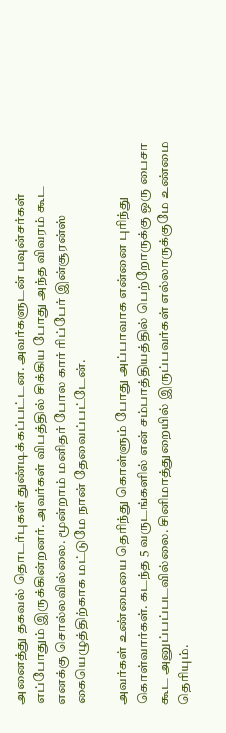அனைத்து தகவல் தொடர்புகள் துண்டிக்கப்பட்டன. அவர்களுடன் பவுன்சர்கள் எப்போதும் இருக்கின்றனர். அவர்கள் விபத்தில் சிக்கிய போது அந்த விவரம் கூட எனக்கு சொல்லவில்லை. மூன்றாம் மனிதர் போல கார் ரிப்பேர் இன்சூரன்ஸ் கையெழுத்திற்காக மட்டுமே நான் தேவைப்பட்டேன்.

அவர்கள் உண்மையை தெரிந்து கொள்ளும் போது அப்பாவாக என்னை புரிந்து கொள்வார்கள். கடந்த 5 வருடங்களில் என் சம்பாத்தியத்தில் பெற்றோருக்கு ஒரு பைசா கூட அனுப்பப்படவில்லை. சினிமாத்துறையில் இருப்பவர்கள் எல்லாருக்குமே உண்மை தெரியும்.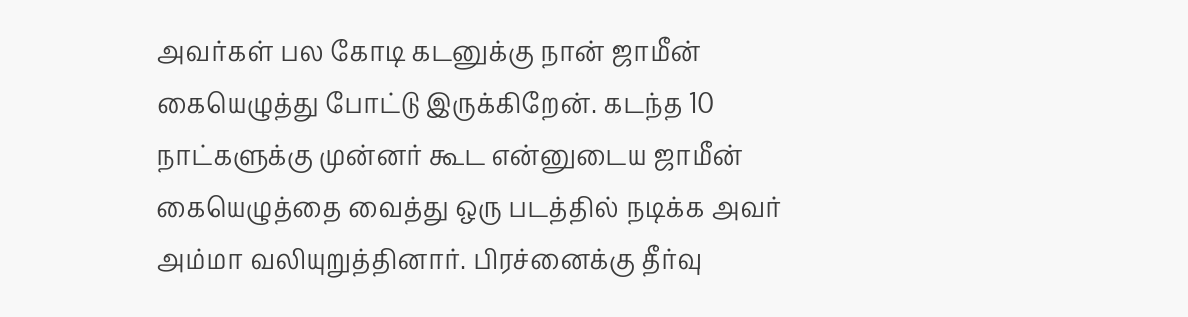அவர்கள் பல கோடி கடனுக்கு நான் ஜாமீன் கையெழுத்து போட்டு இருக்கிறேன். கடந்த 10 நாட்களுக்கு முன்னர் கூட என்னுடைய ஜாமீன் கையெழுத்தை வைத்து ஒரு படத்தில் நடிக்க அவர் அம்மா வலியுறுத்தினார். பிரச்னைக்கு தீர்வு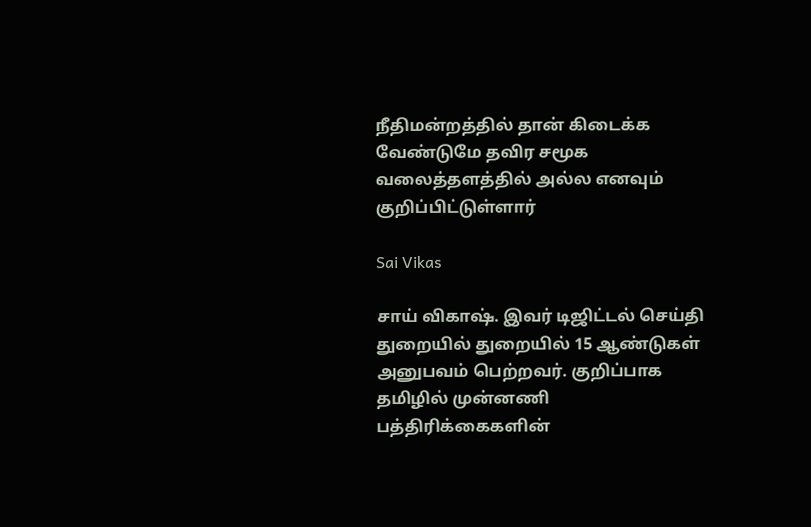நீதிமன்றத்தில் தான் கிடைக்க வேண்டுமே தவிர சமூக வலைத்தளத்தில் அல்ல எனவும் குறிப்பிட்டுள்ளார்

Sai Vikas

சாய் விகாஷ். இவர் டிஜிட்டல் செய்தி துறையில் துறையில் 15 ஆண்டுகள் அனுபவம் பெற்றவர். குறிப்பாக தமிழில் முன்னணி பத்திரிக்கைகளின்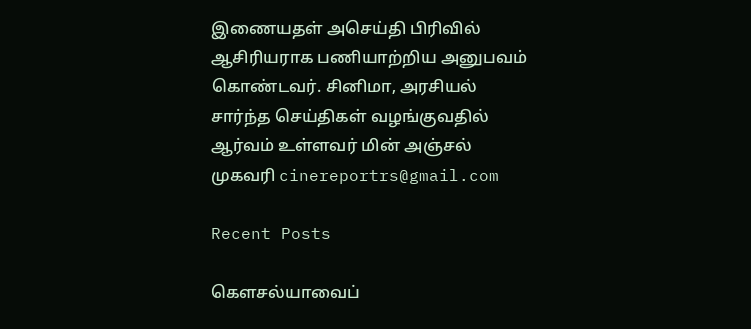இணையதள் அசெய்தி பிரிவில் ஆசிரியராக பணியாற்றிய அனுபவம் கொண்டவர். சினிமா, அரசியல் சார்ந்த செய்திகள் வழங்குவதில் ஆர்வம் உள்ளவர் மின் அஞ்சல் முகவரி cinereportrs@gmail.com

Recent Posts

கௌசல்யாவைப்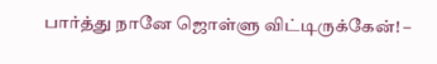பார்த்து நானே ஜொள்ளு விட்டிருக்கேன்! –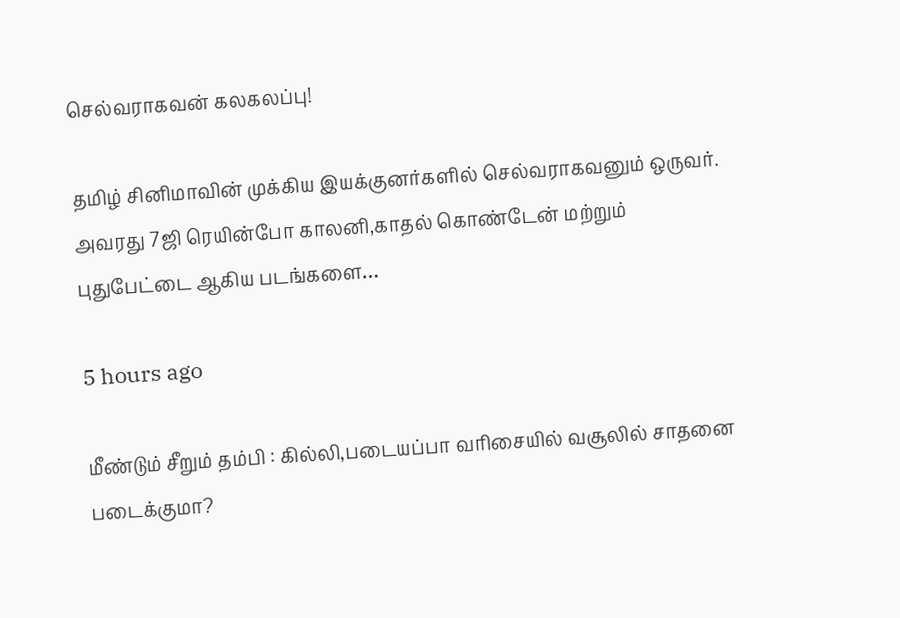செல்வராகவன் கலகலப்பு!

தமிழ் சினிமாவின் முக்கிய இயக்குனர்களில் செல்வராகவனும் ஒருவர். அவரது 7ஜி ரெயின்போ காலனி,காதல் கொண்டேன் மற்றும் புதுபேட்டை ஆகிய படங்களை…

5 hours ago

மீண்டும் சீறும் தம்பி : கில்லி,படையப்பா வரிசையில் வசூலில் சாதனை படைக்குமா?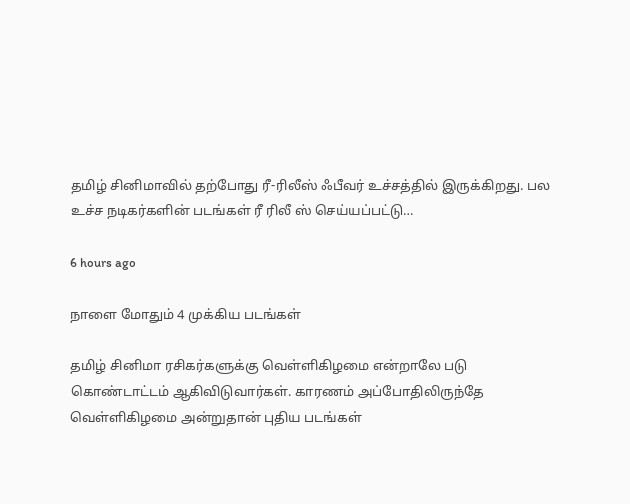தமிழ் சினிமாவில் தற்போது ரீ-ரிலீஸ் ஃபீவர் உச்சத்தில் இருக்கிறது. பல உச்ச நடிகர்களின் படங்கள் ரீ ரிலீ ஸ் செய்யப்பட்டு…

6 hours ago

நாளை மோதும் 4 முக்கிய படங்கள்

தமிழ் சினிமா ரசிகர்களுக்கு வெள்ளிகிழமை என்றாலே படு கொண்டாட்டம் ஆகிவிடுவார்கள். காரணம் அப்போதிலிருந்தே வெள்ளிகிழமை அன்றுதான் புதிய படங்கள்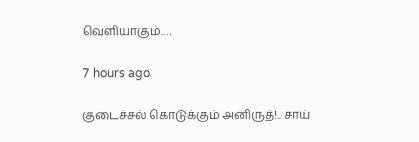வெளியாகும்.…

7 hours ago

குடைச்சல் கொடுக்கும் அனிருத்!.. சாய்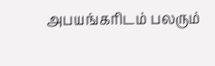அபயங்கரிடம் பலரும்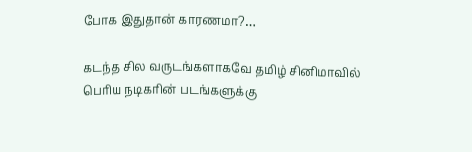போக இதுதான் காரணமா?…

கடந்த சில வருடங்களாகவே தமிழ் சினிமாவில் பெரிய நடிகரின் படங்களுக்கு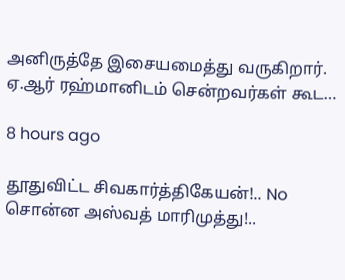அனிருத்தே இசையமைத்து வருகிறார். ஏ.ஆர் ரஹ்மானிடம் சென்றவர்கள் கூட…

8 hours ago

தூதுவிட்ட சிவகார்த்திகேயன்!.. No சொன்ன அஸ்வத் மாரிமுத்து!..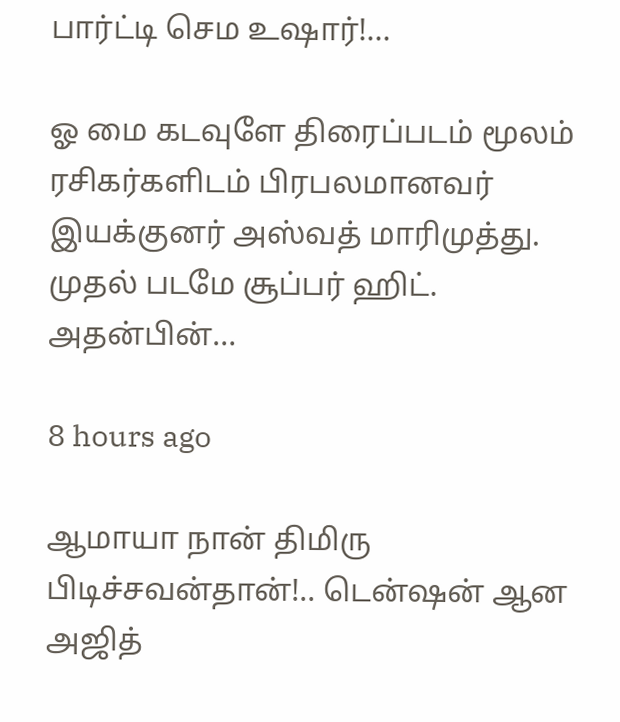பார்ட்டி செம உஷார்!…

ஓ மை கடவுளே திரைப்படம் மூலம் ரசிகர்களிடம் பிரபலமானவர் இயக்குனர் அஸ்வத் மாரிமுத்து. முதல் படமே சூப்பர் ஹிட். அதன்பின்…

8 hours ago

ஆமாயா நான் திமிரு பிடிச்சவன்தான்!.. டென்ஷன் ஆன அஜித்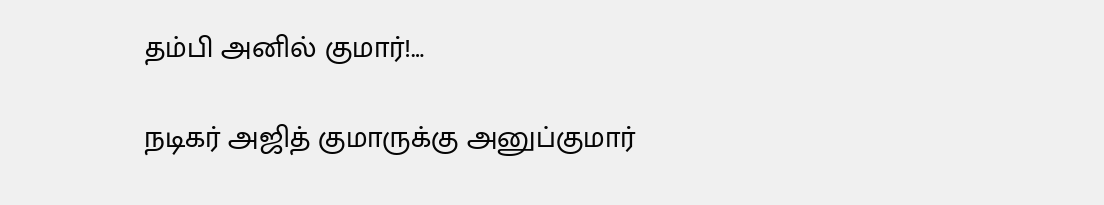தம்பி அனில் குமார்!…

நடிகர் அஜித் குமாருக்கு அனுப்குமார்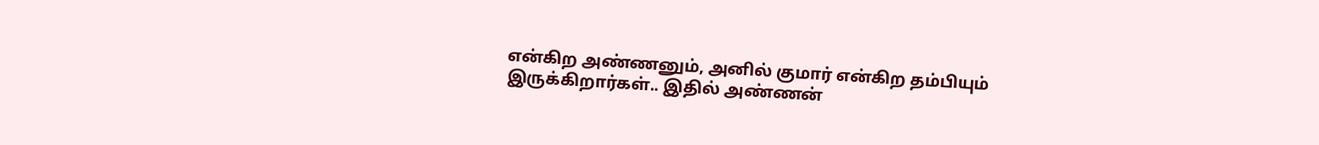என்கிற அண்ணனும், அனில் குமார் என்கிற தம்பியும் இருக்கிறார்கள்.. இதில் அண்ணன்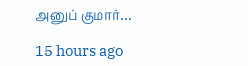அனுப் குமார்…

15 hours ago